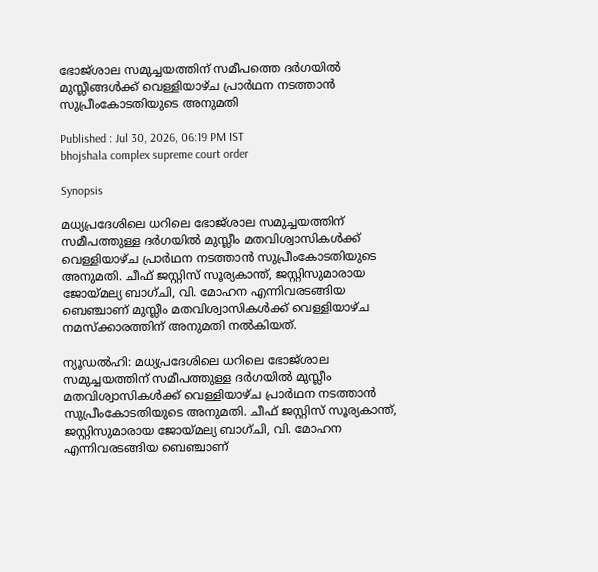ഭോജ്ശാല സമുച്ചയത്തിന് സമീപത്തെ ദർഗയിൽ മുസ്ലീങ്ങൾക്ക് വെള്ളിയാഴ്ച പ്രാർഥന നടത്താൻ സുപ്രീംകോടതിയുടെ അനുമതി

Published : Jul 30, 2026, 06:19 PM IST
bhojshala complex supreme court order

Synopsis

മധ്യപ്രദേശിലെ ധറിലെ ഭോജ്ശാല സമുച്ചയത്തിന് സമീപത്തുള്ള ദർഗയിൽ മുസ്ലീം മതവിശ്വാസികൾക്ക് വെള്ളിയാഴ്ച പ്രാർഥന നടത്താൻ സുപ്രീംകോടതിയുടെ അനുമതി. ചീഫ് ജസ്റ്റിസ് സൂര്യകാന്ത്, ജസ്റ്റിസുമാരായ ജോയ്മല്യ ബാഗ്ചി, വി. മോഹന എന്നിവരടങ്ങിയ ബെഞ്ചാണ് മുസ്ലീം മതവിശ്വാസികൾക്ക് വെള്ളിയാഴ്ച നമസ്ക്കാരത്തിന് അനുമതി നൽകിയത്.

ന്യൂഡൽഹി: മധ്യപ്രദേശിലെ ധറിലെ ഭോജ്ശാല സമുച്ചയത്തിന് സമീപത്തുള്ള ദർഗയിൽ മുസ്ലീം മതവിശ്വാസികൾക്ക് വെള്ളിയാഴ്ച പ്രാർഥന നടത്താൻ സുപ്രീംകോടതിയുടെ അനുമതി. ചീഫ് ജസ്റ്റിസ് സൂര്യകാന്ത്, ജസ്റ്റിസുമാരായ ജോയ്മല്യ ബാഗ്ചി, വി. മോഹന എന്നിവരടങ്ങിയ ബെഞ്ചാണ്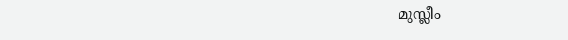മുസ്ലീം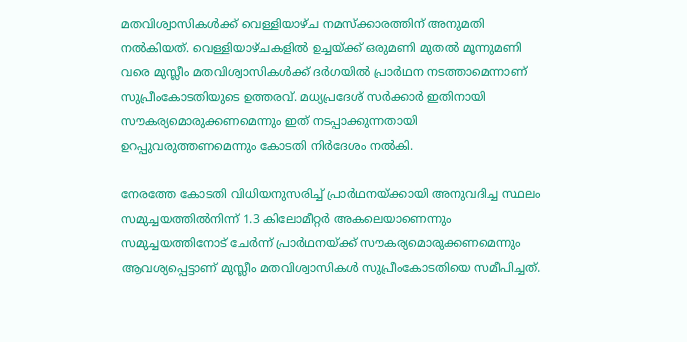മതവിശ്വാസികൾക്ക് വെള്ളിയാഴ്ച നമസ്ക്കാരത്തിന് അനുമതി നൽകിയത്. വെള്ളിയാഴ്ചകളിൽ ഉച്ചയ്ക്ക് ഒരുമണി മുതൽ മൂന്നുമണി വരെ മുസ്ലീം മതവിശ്വാസികൾക്ക് ദർഗയിൽ പ്രാർഥന നടത്താമെന്നാണ് സുപ്രീംകോടതിയുടെ ഉത്തരവ്. മധ്യപ്രദേശ് സർക്കാർ ഇതിനായി സൗകര്യമൊരുക്കണമെന്നും ഇത് നടപ്പാക്കുന്നതായി ഉറപ്പുവരുത്തണമെന്നും കോടതി നിർദേശം നൽകി.

നേരത്തേ കോടതി വിധിയനുസരിച്ച് പ്രാർഥനയ്ക്കായി അനുവദിച്ച സ്ഥലം സമുച്ചയത്തിൽനിന്ന് 1.3 കിലോമീറ്റർ അകലെയാണെന്നും സമുച്ചയത്തിനോട് ചേർന്ന് പ്രാർഥനയ്ക്ക് സൗകര്യമൊരുക്കണമെന്നും ആവശ്യപ്പെട്ടാണ് മുസ്ലീം മതവിശ്വാസികൾ സുപ്രീംകോടതിയെ സമീപിച്ചത്.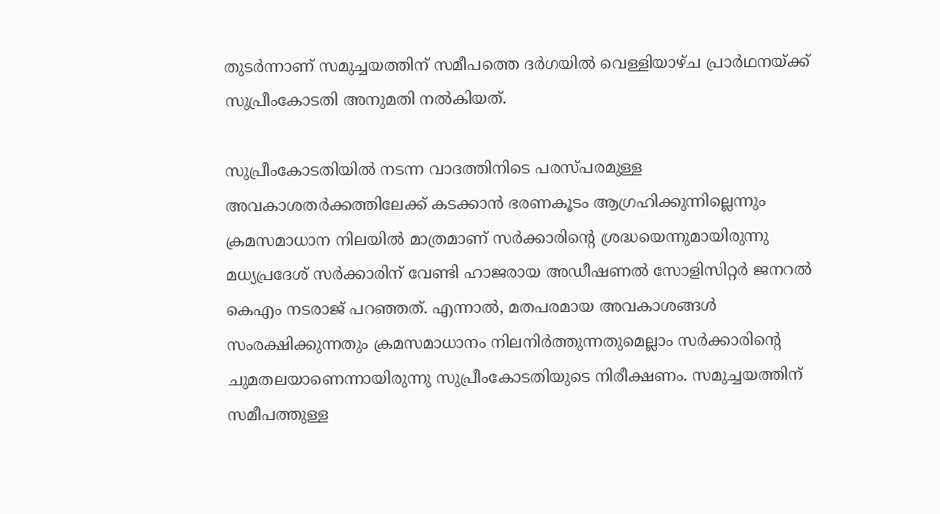തുടർന്നാണ് സമുച്ചയത്തിന് സമീപത്തെ ദർഗയിൽ വെള്ളിയാഴ്ച പ്രാർഥനയ്ക്ക് സുപ്രീംകോടതി അനുമതി നൽകിയത്.

സുപ്രീംകോടതിയിൽ നടന്ന വാദത്തിനിടെ പരസ്പരമുള്ള അവകാശതർക്കത്തിലേക്ക് കടക്കാൻ ഭരണകൂടം ആഗ്രഹിക്കുന്നില്ലെന്നും ക്രമസമാധാന നിലയിൽ മാത്രമാണ് സർക്കാരിന്റെ ശ്രദ്ധയെന്നുമായിരുന്നു മധ്യപ്രദേശ് സർക്കാരിന് വേണ്ടി ഹാജരായ അഡീഷണൽ സോളിസിറ്റർ ജനറൽ കെഎം നടരാജ് പറഞ്ഞത്. എന്നാൽ, മതപരമായ അവകാശങ്ങൾ സംരക്ഷിക്കുന്നതും ക്രമസമാധാനം നിലനിർത്തുന്നതുമെല്ലാം സർക്കാരിന്റെ ചുമതലയാണെന്നായിരുന്നു സുപ്രീംകോടതിയുടെ നിരീക്ഷണം. സമുച്ചയത്തിന് സമീപത്തുള്ള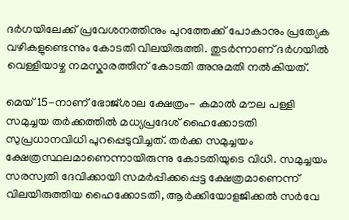ദർഗയിലേക്ക് പ്രവേശനത്തിനും പുറത്തേക്ക് പോകാനും പ്രത്യേക വഴികളുണ്ടെന്നും കോടതി വിലയിരുത്തി. തുടർന്നാണ് ദർഗയിൽ വെള്ളിയാഴ്ച നമസ്കാരത്തിന് കോടതി അനുമതി നൽകിയത്.

മെയ് 15-നാണ് ഭോജ്ശാല ക്ഷേത്രം- കമാൽ മൗല പള്ളി സമുച്ചയ തർക്കത്തിൽ മധ്യപ്രദേശ് ഹൈക്കോടതി സുപ്രധാനവിധി പുറപ്പെടുവിച്ചത്. തർക്ക സമുച്ചയം ക്ഷേത്രസ്ഥലമാണെന്നായിരുന്നു കോടതിയുടെ വിധി. സമുച്ചയം സരസ്വതി ദേവിക്കായി സമർപ്പിക്കപ്പെട്ട ക്ഷേത്രമാണെന്ന് വിലയിരുത്തിയ ഹൈക്കോടതി, ആർക്കിയോളജിക്കൽ സർവേ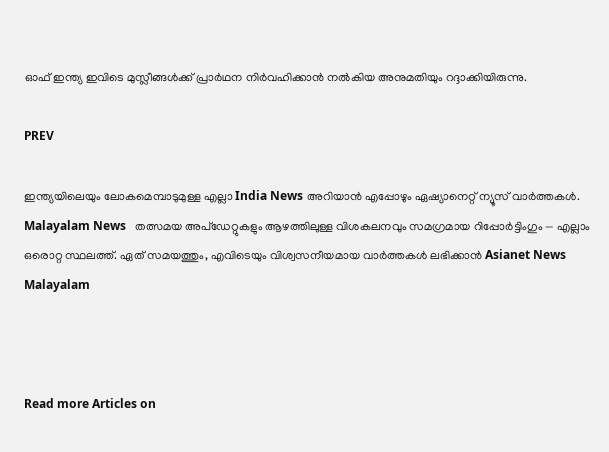ഓഫ് ഇന്ത്യ ഇവിടെ മുസ്ലീങ്ങൾക്ക് പ്രാർഥന നിർവഹിക്കാൻ നൽകിയ അനുമതിയും റദ്ദാക്കിയിരുന്നു.

PREV

ഇന്ത്യയിലെയും ലോകമെമ്പാടുമുള്ള എല്ലാ India News അറിയാൻ എപ്പോഴും ഏഷ്യാനെറ്റ് ന്യൂസ് വാർത്തകൾ. Malayalam News   തത്സമയ അപ്‌ഡേറ്റുകളും ആഴത്തിലുള്ള വിശകലനവും സമഗ്രമായ റിപ്പോർട്ടിംഗും — എല്ലാം ഒരൊറ്റ സ്ഥലത്ത്. ഏത് സമയത്തും, എവിടെയും വിശ്വസനീയമായ വാർത്തകൾ ലഭിക്കാൻ Asianet News Malayalam



Read more Articles on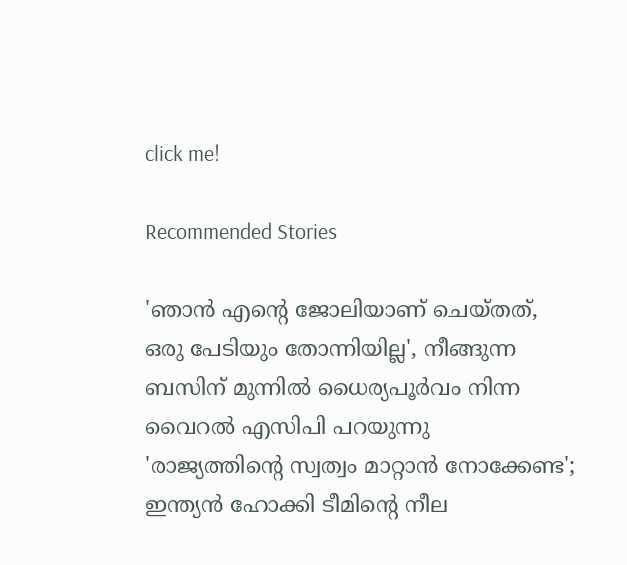click me!

Recommended Stories

'ഞാൻ എന്റെ ജോലിയാണ് ചെയ്തത്, ഒരു പേടിയും തോന്നിയില്ല', നീങ്ങുന്ന ബസിന് മുന്നിൽ ധൈര്യപൂര്‍വം നിന്ന വൈറൽ എസിപി പറയുന്നു
'രാജ്യത്തിന്‍റെ സ്വത്വം മാറ്റാൻ നോക്കേണ്ട'; ഇന്ത്യൻ ഹോക്കി ടീമിന്‍റെ നീല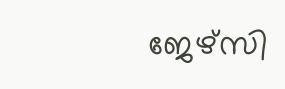ജേഴ്‌സി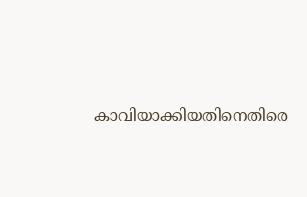കാവിയാക്കിയതിനെതിരെ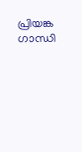പ്രിയങ്ക ഗാന്ധി